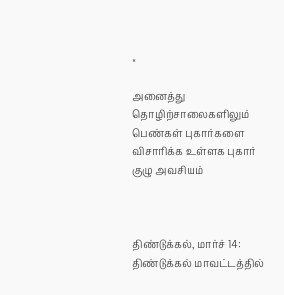×

அனைத்து தொழிற்சாலைகளிலும் பெண்கள் புகார்களை விசாரிக்க உள்ளக புகார் குழு அவசியம்



திண்டுக்கல், மார்ச் 14: திண்டுக்கல் மாவட்டத்தில்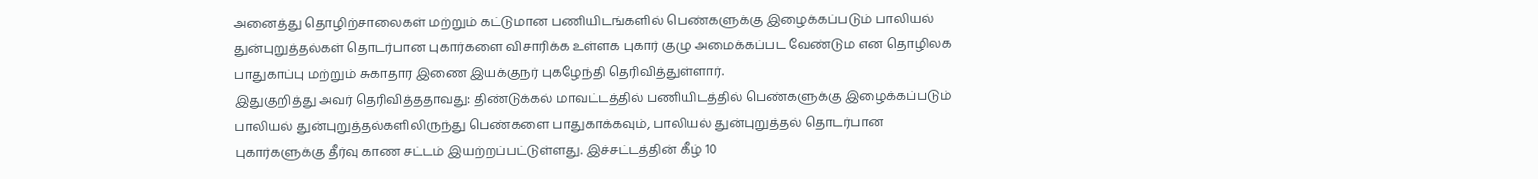அனைத்து தொழிற்சாலைகள் மற்றும் கட்டுமான பணியிடங்களில் பெண்களுக்கு இழைக்கப்படும் பாலியல் துன்புறுத்தல்கள் தொடர்பான புகார்களை விசாரிக்க உள்ளக புகார் குழு அமைக்கப்பட வேண்டும என தொழிலக பாதுகாப்பு மற்றும் சுகாதார இணை இயக்குநர் புகழேந்தி தெரிவித்துள்ளார்.
இதுகுறித்து அவர் தெரிவித்ததாவது: திண்டுக்கல் மாவட்டத்தில் பணியிடத்தில் பெண்களுக்கு இழைக்கப்படும் பாலியல் துன்புறுத்தல்களிலிருந்து பெண்களை பாதுகாக்கவும், பாலியல் துன்புறுத்தல் தொடர்பான புகார்களுக்கு தீர்வு காண சட்டம் இயற்றப்பட்டுள்ளது. இச்சட்டத்தின் கீழ் 10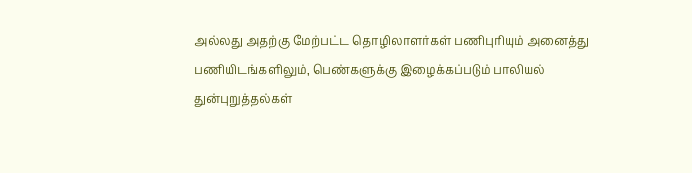அல்லது அதற்கு மேற்பட்ட தொழிலாளர்கள் பணிபுரியும் அனைத்து பணியிடங்களிலும், பெண்களுக்கு இழைக்கப்படும் பாலியல் துன்புறுத்தல்கள்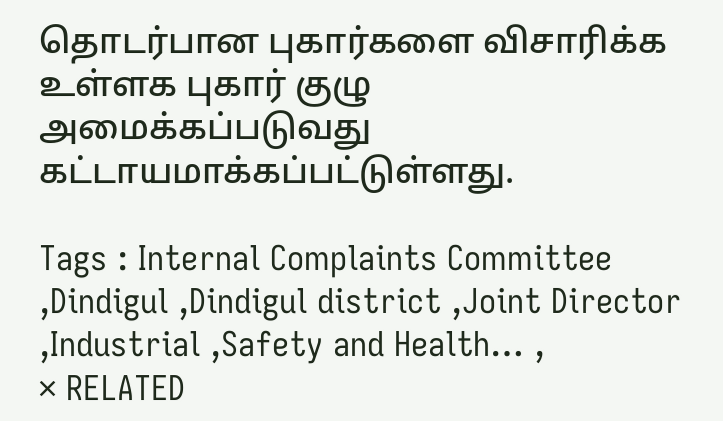தொடர்பான புகார்களை விசாரிக்க உள்ளக புகார் குழு அமைக்கப்படுவது கட்டாயமாக்கப்பட்டுள்ளது.

Tags : Internal Complaints Committee ,Dindigul ,Dindigul district ,Joint Director ,Industrial ,Safety and Health… ,
× RELATED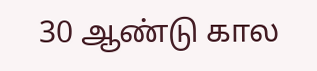30 ஆண்டு கால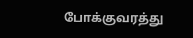போக்குவரத்து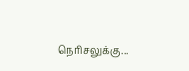நெரிசலுக்கு...